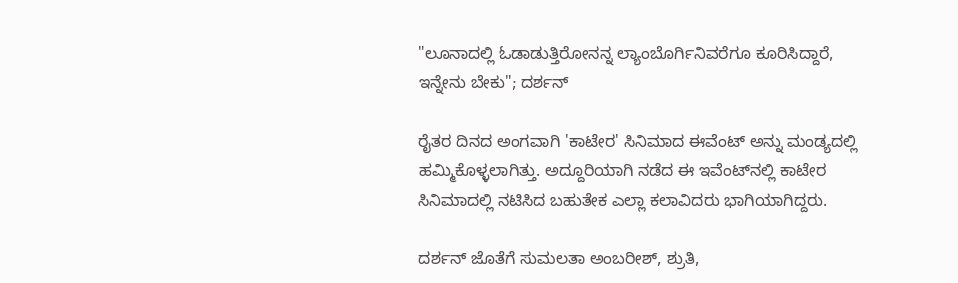"ಲೂನಾದಲ್ಲಿ ಓಡಾಡುತ್ತಿರೋನನ್ನ ಲ್ಯಾಂಬೊರ್ಗಿನಿವರೆಗೂ ಕೂರಿಸಿದ್ದಾರೆ, ಇನ್ನೇನು ಬೇಕು"; ದರ್ಶನ್

ರೈತರ ದಿನದ ಅಂಗವಾಗಿ 'ಕಾಟೇರ' ಸಿನಿಮಾದ ಈವೆಂಟ್ ಅನ್ನು ಮಂಡ್ಯದಲ್ಲಿ ಹಮ್ಮಿಕೊಳ್ಳಲಾಗಿತ್ತು. ಅದ್ದೂರಿಯಾಗಿ ನಡೆದ ಈ ಇವೆಂಟ್‌ನಲ್ಲಿ ಕಾಟೇರ ಸಿನಿಮಾದಲ್ಲಿ ನಟಿಸಿದ ಬಹುತೇಕ ಎಲ್ಲಾ ಕಲಾವಿದರು ಭಾಗಿಯಾಗಿದ್ದರು.

ದರ್ಶನ್ ಜೊತೆಗೆ ಸುಮಲತಾ ಅಂಬರೀಶ್, ಶ್ರುತಿ,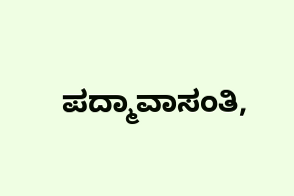ಪದ್ಮಾವಾಸಂತಿ,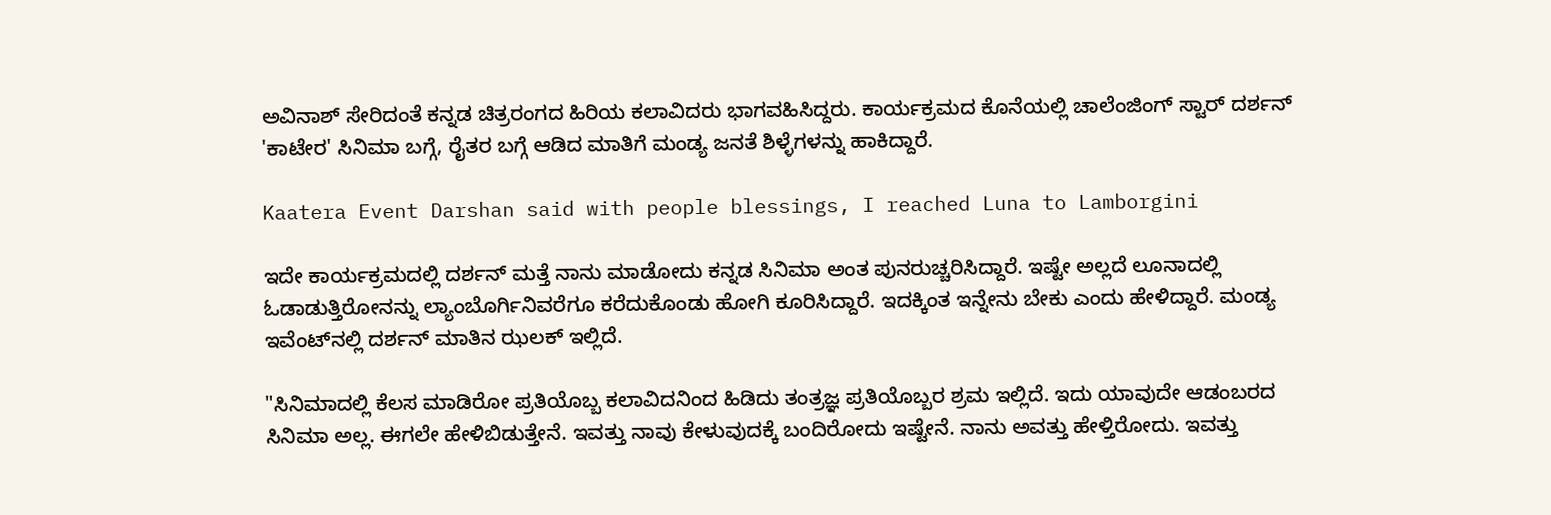ಅವಿನಾಶ್ ಸೇರಿದಂತೆ ಕನ್ನಡ ಚಿತ್ರರಂಗದ ಹಿರಿಯ ಕಲಾವಿದರು ಭಾಗವಹಿಸಿದ್ದರು. ಕಾರ್ಯಕ್ರಮದ ಕೊನೆಯಲ್ಲಿ ಚಾಲೆಂಜಿಂಗ್ ಸ್ಟಾರ್ ದರ್ಶನ್ 'ಕಾಟೇರ' ಸಿನಿಮಾ ಬಗ್ಗೆ, ರೈತರ ಬಗ್ಗೆ ಆಡಿದ ಮಾತಿಗೆ ಮಂಡ್ಯ ಜನತೆ ಶಿಳ್ಳೆಗಳನ್ನು ಹಾಕಿದ್ದಾರೆ.

Kaatera Event Darshan said with people blessings, I reached Luna to Lamborgini

ಇದೇ ಕಾರ್ಯಕ್ರಮದಲ್ಲಿ ದರ್ಶನ್ ಮತ್ತೆ ನಾನು ಮಾಡೋದು ಕನ್ನಡ ಸಿನಿಮಾ ಅಂತ ಪುನರುಚ್ಚರಿಸಿದ್ದಾರೆ. ಇಷ್ಟೇ ಅಲ್ಲದೆ ಲೂನಾದಲ್ಲಿ ಓಡಾಡುತ್ತಿರೋನನ್ನು ಲ್ಯಾಂಬೊರ್ಗಿನಿವರೆಗೂ ಕರೆದುಕೊಂಡು ಹೋಗಿ ಕೂರಿಸಿದ್ದಾರೆ. ಇದಕ್ಕಿಂತ ಇನ್ನೇನು ಬೇಕು ಎಂದು ಹೇಳಿದ್ದಾರೆ. ಮಂಡ್ಯ ಇವೆಂಟ್‌ನಲ್ಲಿ ದರ್ಶನ್ ಮಾತಿನ ಝಲಕ್ ಇಲ್ಲಿದೆ.

"ಸಿನಿಮಾದಲ್ಲಿ ಕೆಲಸ ಮಾಡಿರೋ ಪ್ರತಿಯೊಬ್ಬ ಕಲಾವಿದನಿಂದ ಹಿಡಿದು ತಂತ್ರಜ್ಞ ಪ್ರತಿಯೊಬ್ಬರ ಶ್ರಮ ಇಲ್ಲಿದೆ. ಇದು ಯಾವುದೇ ಆಡಂಬರದ ಸಿನಿಮಾ ಅಲ್ಲ. ಈಗಲೇ ಹೇಳಿಬಿಡುತ್ತೇನೆ. ಇವತ್ತು ನಾವು ಕೇಳುವುದಕ್ಕೆ ಬಂದಿರೋದು ಇಷ್ಟೇನೆ. ನಾನು ಅವತ್ತು ಹೇಳ್ತಿರೋದು. ಇವತ್ತು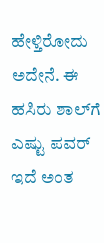ಹೇಳ್ತಿರೋದು ಅದೇನೆ. ಈ ಹಸಿರು ಶಾಲ್‌ಗೆ ಎಷ್ಟು ಪವರ್ ಇದೆ ಅಂತ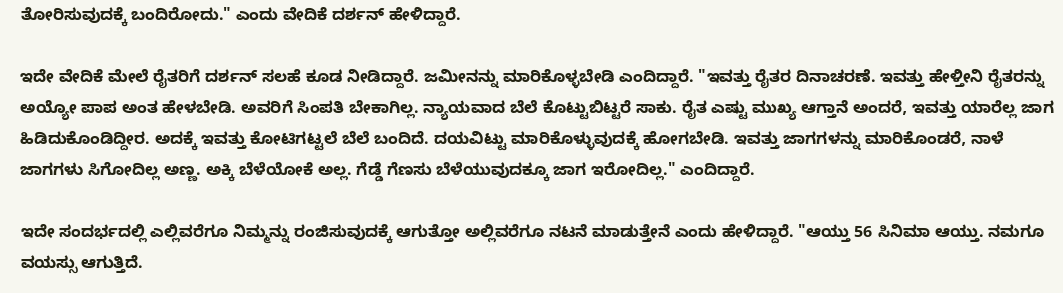ತೋರಿಸುವುದಕ್ಕೆ ಬಂದಿರೋದು." ಎಂದು ವೇದಿಕೆ ದರ್ಶನ್ ಹೇಳಿದ್ದಾರೆ.

ಇದೇ ವೇದಿಕೆ ಮೇಲೆ ರೈತರಿಗೆ ದರ್ಶನ್ ಸಲಹೆ ಕೂಡ ನೀಡಿದ್ದಾರೆ. ಜಮೀನನ್ನು ಮಾರಿಕೊಳ್ಳಬೇಡಿ ಎಂದಿದ್ದಾರೆ. "ಇವತ್ತು ರೈತರ ದಿನಾಚರಣೆ. ಇವತ್ತು ಹೇಳ್ತೀನಿ ರೈತರನ್ನು ಅಯ್ಯೋ ಪಾಪ ಅಂತ ಹೇಳಬೇಡಿ. ಅವರಿಗೆ ಸಿಂಪತಿ ಬೇಕಾಗಿಲ್ಲ. ನ್ಯಾಯವಾದ ಬೆಲೆ ಕೊಟ್ಟುಬಿಟ್ಟರೆ ಸಾಕು. ರೈತ ಎಷ್ಟು ಮುಖ್ಯ ಆಗ್ತಾನೆ ಅಂದರೆ, ಇವತ್ತು ಯಾರೆಲ್ಲ ಜಾಗ ಹಿಡಿದುಕೊಂಡಿದ್ದೀರ. ಅದಕ್ಕೆ ಇವತ್ತು ಕೋಟಿಗಟ್ಟಲೆ ಬೆಲೆ ಬಂದಿದೆ. ದಯವಿಟ್ಟು ಮಾರಿಕೊಳ್ಳುವುದಕ್ಕೆ ಹೋಗಬೇಡಿ. ಇವತ್ತು ಜಾಗಗಳನ್ನು ಮಾರಿಕೊಂಡರೆ, ನಾಳೆ ಜಾಗಗಳು ಸಿಗೋದಿಲ್ಲ ಅಣ್ಣ. ಅಕ್ಕಿ ಬೆಳೆಯೋಕೆ ಅಲ್ಲ. ಗೆಡ್ಡೆ ಗೆಣಸು ಬೆಳೆಯುವುದಕ್ಕೂ ಜಾಗ ಇರೋದಿಲ್ಲ." ಎಂದಿದ್ದಾರೆ.

ಇದೇ ಸಂದರ್ಭದಲ್ಲಿ ಎಲ್ಲಿವರೆಗೂ ನಿಮ್ಮನ್ನು ರಂಜಿಸುವುದಕ್ಕೆ ಆಗುತ್ತೋ ಅಲ್ಲಿವರೆಗೂ ನಟನೆ ಮಾಡುತ್ತೇನೆ ಎಂದು ಹೇಳಿದ್ದಾರೆ. "ಆಯ್ತು 56 ಸಿನಿಮಾ ಆಯ್ತು. ನಮಗೂ ವಯಸ್ಸು ಆಗುತ್ತಿದೆ.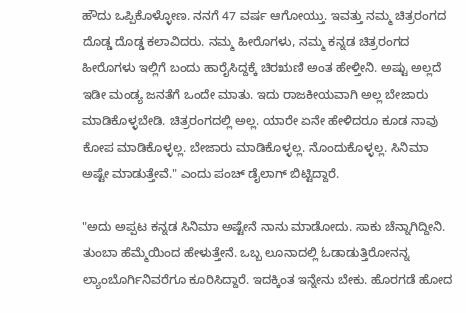ಹೌದು ಒಪ್ಪಿಕೊಳ್ಳೋಣ. ನನಗೆ 47 ವರ್ಷ ಆಗೋಯ್ತು. ಇವತ್ತು ನಮ್ಮ ಚಿತ್ರರಂಗದ ದೊಡ್ಡ ದೊಡ್ಡ ಕಲಾವಿದರು. ನಮ್ಮ ಹೀರೊಗಳು, ನಮ್ಮ ಕನ್ನಡ ಚಿತ್ರರಂಗದ ಹೀರೊಗಳು ಇಲ್ಲಿಗೆ ಬಂದು ಹಾರೈಸಿದ್ದಕ್ಕೆ ಚಿರಋಣಿ ಅಂತ ಹೇಳ್ತೀನಿ. ಅಷ್ಟು ಅಲ್ಲದೆ ಇಡೀ ಮಂಡ್ಯ ಜನತೆಗೆ ಒಂದೇ ಮಾತು. ಇದು ರಾಜಕೀಯವಾಗಿ ಅಲ್ಲ ಬೇಜಾರು ಮಾಡಿಕೊಳ್ಳಬೇಡಿ. ಚಿತ್ರರಂಗದಲ್ಲಿ ಅಲ್ಲ. ಯಾರೇ ಏನೇ ಹೇಳಿದರೂ ಕೂಡ ನಾವು ಕೋಪ ಮಾಡಿಕೊಳ್ಳಲ್ಲ. ಬೇಜಾರು ಮಾಡಿಕೊಳ್ಳಲ್ಲ. ನೊಂದುಕೊಳ್ಳಲ್ಲ. ಸಿನಿಮಾ ಅಷ್ಟೇ ಮಾಡುತ್ತೇವೆ." ಎಂದು ಪಂಚ್ ಡೈಲಾಗ್ ಬಿಟ್ಟಿದ್ದಾರೆ.

"ಅದು ಅಪ್ಪಟ ಕನ್ನಡ ಸಿನಿಮಾ ಅಷ್ಟೇನೆ ನಾನು ಮಾಡೋದು. ಸಾಕು ಚೆನ್ನಾಗಿದ್ದೀನಿ. ತುಂಬಾ ಹೆಮ್ಮೆಯಿಂದ ಹೇಳುತ್ತೇನೆ. ಒಬ್ಬ ಲೂನಾದಲ್ಲಿ ಓಡಾಡುತ್ತಿರೋನನ್ನ ಲ್ಯಾಂಬೊರ್ಗಿನಿವರೆಗೂ ಕೂರಿಸಿದ್ದಾರೆ. ಇದಕ್ಕಿಂತ ಇನ್ನೇನು ಬೇಕು. ಹೊರಗಡೆ ಹೋದ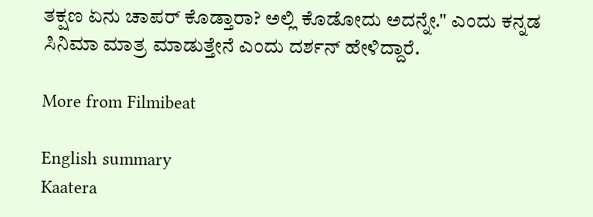ತಕ್ಷಣ ಏನು ಚಾಪರ್ ಕೊಡ್ತಾರಾ? ಅಲ್ಲಿ ಕೊಡೋದು ಅದನ್ನೇ." ಎಂದು ಕನ್ನಡ ಸಿನಿಮಾ ಮಾತ್ರ ಮಾಡುತ್ತೇನೆ ಎಂದು ದರ್ಶನ್ ಹೇಳಿದ್ದಾರೆ.

More from Filmibeat

English summary
Kaatera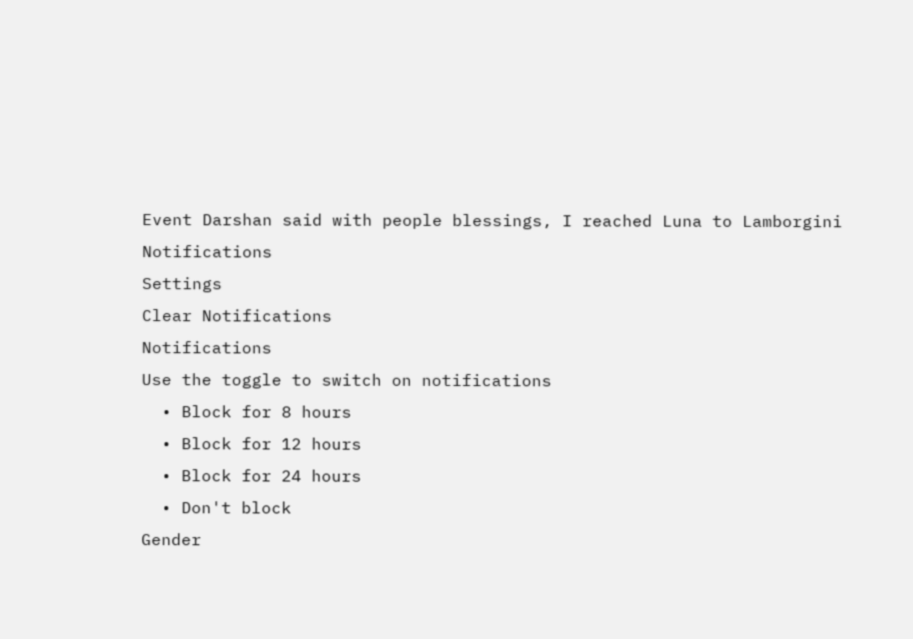Event Darshan said with people blessings, I reached Luna to Lamborgini
Notifications
Settings
Clear Notifications
Notifications
Use the toggle to switch on notifications
  • Block for 8 hours
  • Block for 12 hours
  • Block for 24 hours
  • Don't block
Gender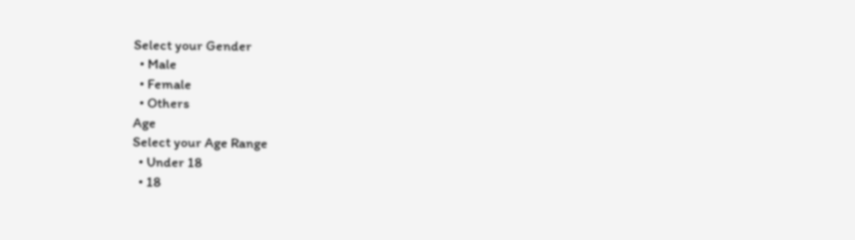Select your Gender
  • Male
  • Female
  • Others
Age
Select your Age Range
  • Under 18
  • 18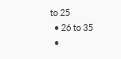to 25
  • 26 to 35
  •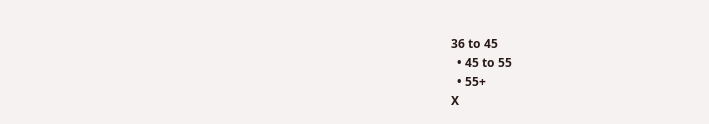36 to 45
  • 45 to 55
  • 55+
X